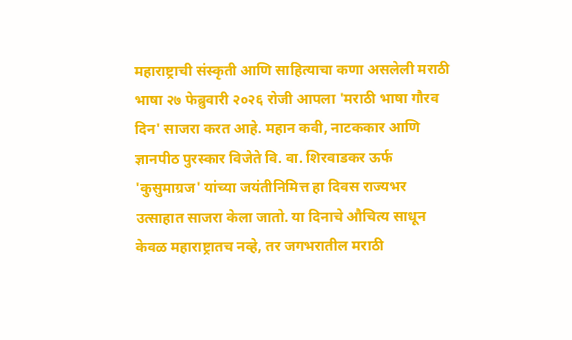महाराष्ट्राची संस्कृती आणि साहित्याचा कणा असलेली मराठी भाषा २७ फेब्रुवारी २०२६ रोजी आपला 'मराठी भाषा गौरव दिन' साजरा करत आहे. महान कवी, नाटककार आणि ज्ञानपीठ पुरस्कार विजेते वि. वा. शिरवाडकर ऊर्फ 'कुसुमाग्रज' यांच्या जयंतीनिमित्त हा दिवस राज्यभर उत्साहात साजरा केला जातो. या दिनाचे औचित्य साधून केवळ महाराष्ट्रातच नव्हे, तर जगभरातील मराठी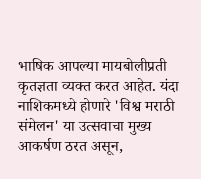भाषिक आपल्या मायबोलीप्रती कृतज्ञता व्यक्त करत आहेत. यंदा नाशिकमध्ये होणारे 'विश्व मराठी संमेलन' या उत्सवाचा मुख्य आकर्षण ठरत असून,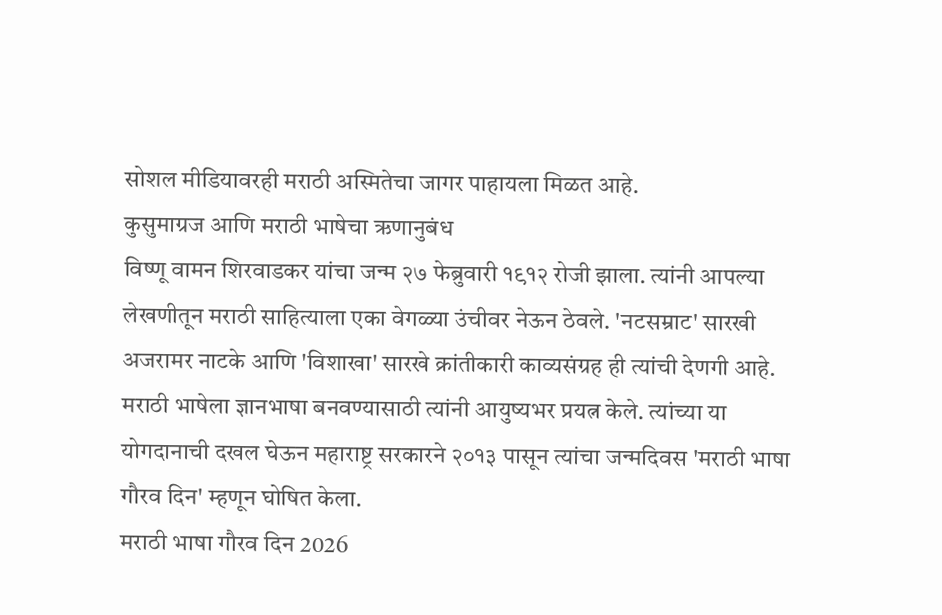सोशल मीडियावरही मराठी अस्मितेचा जागर पाहायला मिळत आहे.
कुसुमाग्रज आणि मराठी भाषेचा ऋणानुबंध
विष्णू वामन शिरवाडकर यांचा जन्म २७ फेब्रुवारी १९१२ रोजी झाला. त्यांनी आपल्या लेखणीतून मराठी साहित्याला एका वेगळ्या उंचीवर नेऊन ठेवले. 'नटसम्राट' सारखी अजरामर नाटके आणि 'विशाखा' सारखे क्रांतीकारी काव्यसंग्रह ही त्यांची देणगी आहे. मराठी भाषेला ज्ञानभाषा बनवण्यासाठी त्यांनी आयुष्यभर प्रयत्न केले. त्यांच्या या योगदानाची दखल घेऊन महाराष्ट्र सरकारने २०१३ पासून त्यांचा जन्मदिवस 'मराठी भाषा गौरव दिन' म्हणून घोषित केला.
मराठी भाषा गौरव दिन 2026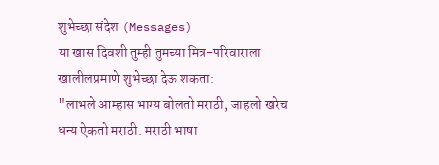शुभेच्छा संदेश (Messages)
या खास दिवशी तुम्ही तुमच्या मित्र-परिवाराला खालीलप्रमाणे शुभेच्छा देऊ शकता:
"लाभले आम्हास भाग्य बोलतो मराठी, जाहलो खरेच धन्य ऐकतो मराठी. मराठी भाषा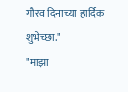गौरव दिनाच्या हार्दिक शुभेच्छा."
"माझा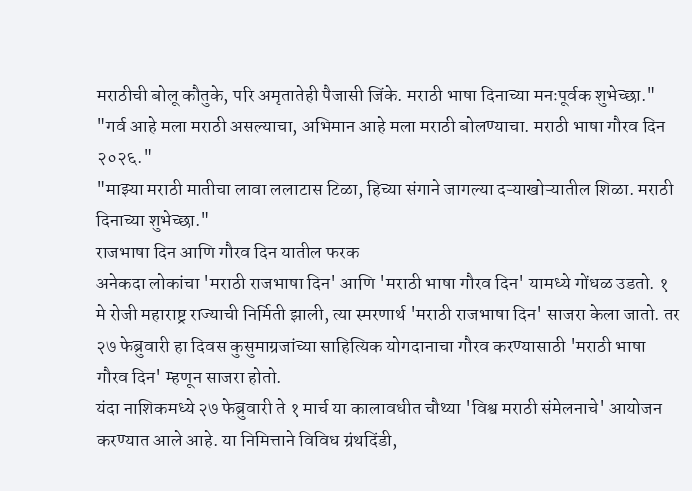मराठीची बोलू कौतुके, परि अमृतातेही पैजासी जिंके. मराठी भाषा दिनाच्या मनःपूर्वक शुभेच्छा."
"गर्व आहे मला मराठी असल्याचा, अभिमान आहे मला मराठी बोलण्याचा. मराठी भाषा गौरव दिन २०२६."
"माझ्या मराठी मातीचा लावा ललाटास टिळा, हिच्या संगाने जागल्या दऱ्याखोऱ्यातील शिळा. मराठी दिनाच्या शुभेच्छा."
राजभाषा दिन आणि गौरव दिन यातील फरक
अनेकदा लोकांचा 'मराठी राजभाषा दिन' आणि 'मराठी भाषा गौरव दिन' यामध्ये गोंधळ उडतो. १ मे रोजी महाराष्ट्र राज्याची निर्मिती झाली, त्या स्मरणार्थ 'मराठी राजभाषा दिन' साजरा केला जातो. तर २७ फेब्रुवारी हा दिवस कुसुमाग्रजांच्या साहित्यिक योगदानाचा गौरव करण्यासाठी 'मराठी भाषा गौरव दिन' म्हणून साजरा होतो.
यंदा नाशिकमध्ये २७ फेब्रुवारी ते १ मार्च या कालावधीत चौथ्या 'विश्व मराठी संमेलनाचे' आयोजन करण्यात आले आहे. या निमित्ताने विविध ग्रंथदिंडी,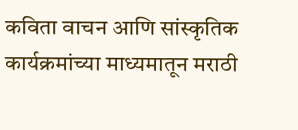कविता वाचन आणि सांस्कृतिक कार्यक्रमांच्या माध्यमातून मराठी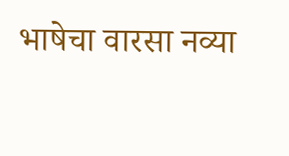भाषेचा वारसा नव्या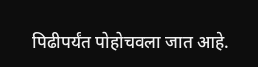पिढीपर्यंत पोहोचवला जात आहे.